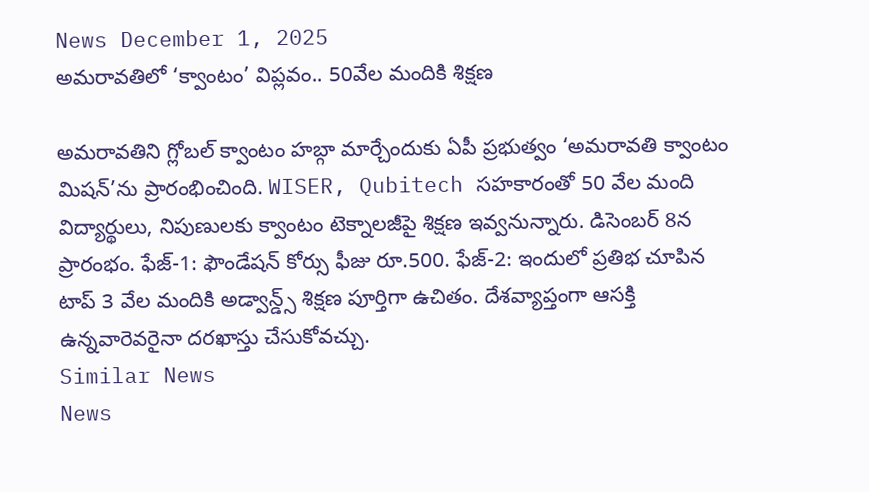News December 1, 2025
అమరావతిలో ‘క్వాంటం’ విప్లవం.. 50వేల మందికి శిక్షణ

అమరావతిని గ్లోబల్ క్వాంటం హబ్గా మార్చేందుకు ఏపీ ప్రభుత్వం ‘అమరావతి క్వాంటం మిషన్’ను ప్రారంభించింది. WISER, Qubitech సహకారంతో 50 వేల మంది విద్యార్థులు, నిపుణులకు క్వాంటం టెక్నాలజీపై శిక్షణ ఇవ్వనున్నారు. డిసెంబర్ 8న ప్రారంభం. ఫేజ్-1: ఫౌండేషన్ కోర్సు ఫీజు రూ.500. ఫేజ్-2: ఇందులో ప్రతిభ చూపిన టాప్ 3 వేల మందికి అడ్వాన్డ్స్ శిక్షణ పూర్తిగా ఉచితం. దేశవ్యాప్తంగా ఆసక్తి ఉన్నవారెవరైనా దరఖాస్తు చేసుకోవచ్చు.
Similar News
News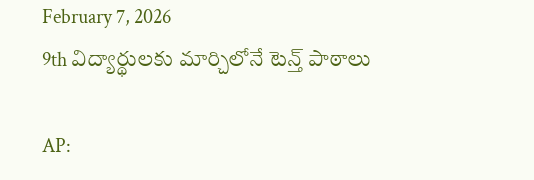February 7, 2026
9th విద్యార్థులకు మార్చిలోనే టెన్త్ పాఠాలు

AP: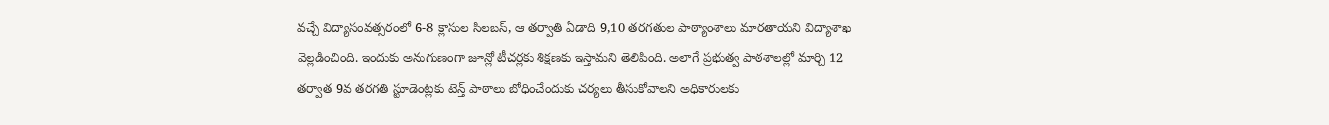వచ్చే విద్యాసంవత్సరంలో 6-8 క్లాసుల సిలబస్, ఆ తర్వాతి ఏడాది 9,10 తరగతుల పాఠ్యాంశాలు మారతాయని విద్యాశాఖ వెల్లడించింది. ఇందుకు అనుగుణంగా జూన్లో టీచర్లకు శిక్షణకు ఇస్తామని తెలిపింది. అలాగే ప్రభుత్వ పాఠశాలల్లో మార్చి 12 తర్వాత 9వ తరగతి స్టూడెంట్లకు టెన్త్ పాఠాలు బోధించేందుకు చర్యలు తీసుకోవాలని అధికారులకు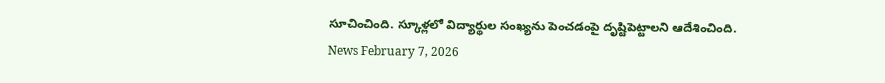సూచించింది. స్కూళ్లలో విద్యార్థుల సంఖ్యను పెంచడంపై దృష్టిపెట్టాలని ఆదేశించింది.
News February 7, 2026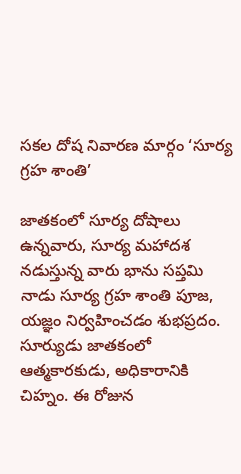సకల దోష నివారణ మార్గం ‘సూర్య గ్రహ శాంతి’

జాతకంలో సూర్య దోషాలు ఉన్నవారు, సూర్య మహాదశ నడుస్తున్న వారు భాను సప్తమి నాడు సూర్య గ్రహ శాంతి పూజ, యజ్ఞం నిర్వహించడం శుభప్రదం. సూర్యుడు జాతకంలో ఆత్మకారకుడు, అధికారానికి చిహ్నం. ఈ రోజున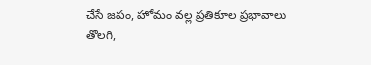చేసే జపం, హోమం వల్ల ప్రతికూల ప్రభావాలు తొలగి,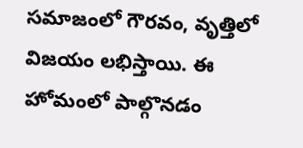సమాజంలో గౌరవం, వృత్తిలో విజయం లభిస్తాయి. ఈ హోమంలో పాల్గొనడం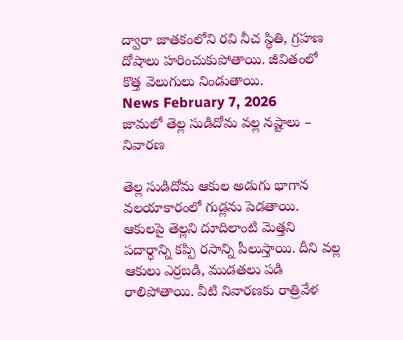ద్వారా జాతకంలోని రవి నీచ స్థితి, గ్రహణ దోషాలు హరించుకుపోతాయి. జీవితంలో కొత్త వెలుగులు నిండుతాయి.
News February 7, 2026
జామలో తెల్ల సుడిదోమ వల్ల నష్టాలు – నివారణ

తెల్ల సుడిదోమ ఆకుల అడుగు భాగాన వలయాకారంలో గుడ్లను పెడతాయి. ఆకులపై తెల్లని దూదిలాంటి మెత్తని పదార్ధాన్ని కప్పి రసాన్ని పీలుస్తాయి. దీని వల్ల ఆకులు ఎర్రబడి, ముడతలు పడి రాలిపోతాయి. వీటి నివారణకు రాత్రివేళ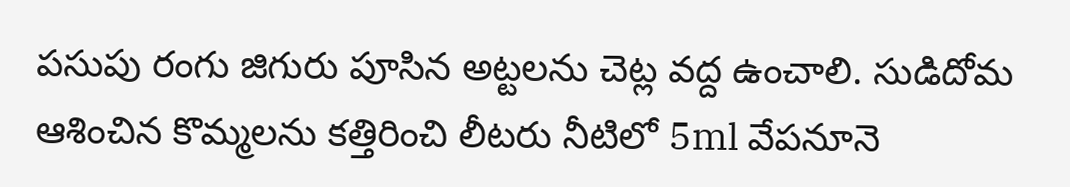పసుపు రంగు జిగురు పూసిన అట్టలను చెట్ల వద్ద ఉంచాలి. సుడిదోమ ఆశించిన కొమ్మలను కత్తిరించి లీటరు నీటిలో 5ml వేపనూనె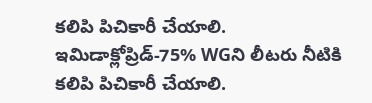కలిపి పిచికారీ చేయాలి. ఇమిడాక్లోప్రిడ్-75% WGని లీటరు నీటికి కలిపి పిచికారీ చేయాలి.